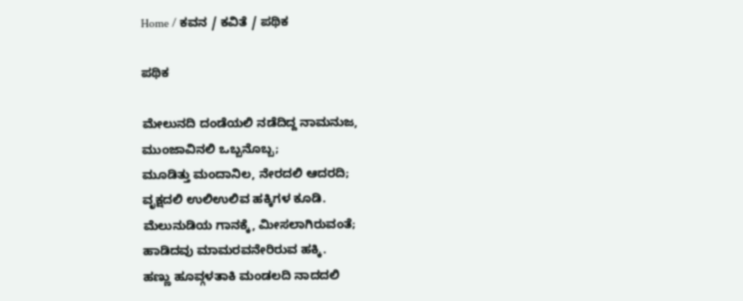Home / ಕವನ / ಕವಿತೆ / ಪಥಿಕ

ಪಥಿಕ

ಮೇಲುನದಿ ದಂಡೆಯಲಿ ನಡೆದಿದ್ದ ನಾಮನುಜ,
ಮುಂಜಾವಿನಲಿ ಒಬ್ಬನೊಬ್ಬ;
ಮೂಡಿತ್ತು ಮಂದಾನಿಲ, ನೇರದಲಿ ಆದರದಿ;
ವೃಕ್ಷದಲಿ ಉಲಿಉಲಿವ ಹಕ್ಕಿಗಳ ಕೂಡಿ.
ಮೆಲುನುಡಿಯ ಗಾನಕ್ಕೆ, ಮೀಸಲಾಗಿರುವಂತೆ;
ಹಾಡಿದವು ಮಾಮರವನೇರಿರುವ ಹಕ್ಕಿ.
ಹಣ್ಣು ಹೂವ್ಗಳತಾಕಿ ಮಂಡಲದಿ ನಾದದಲಿ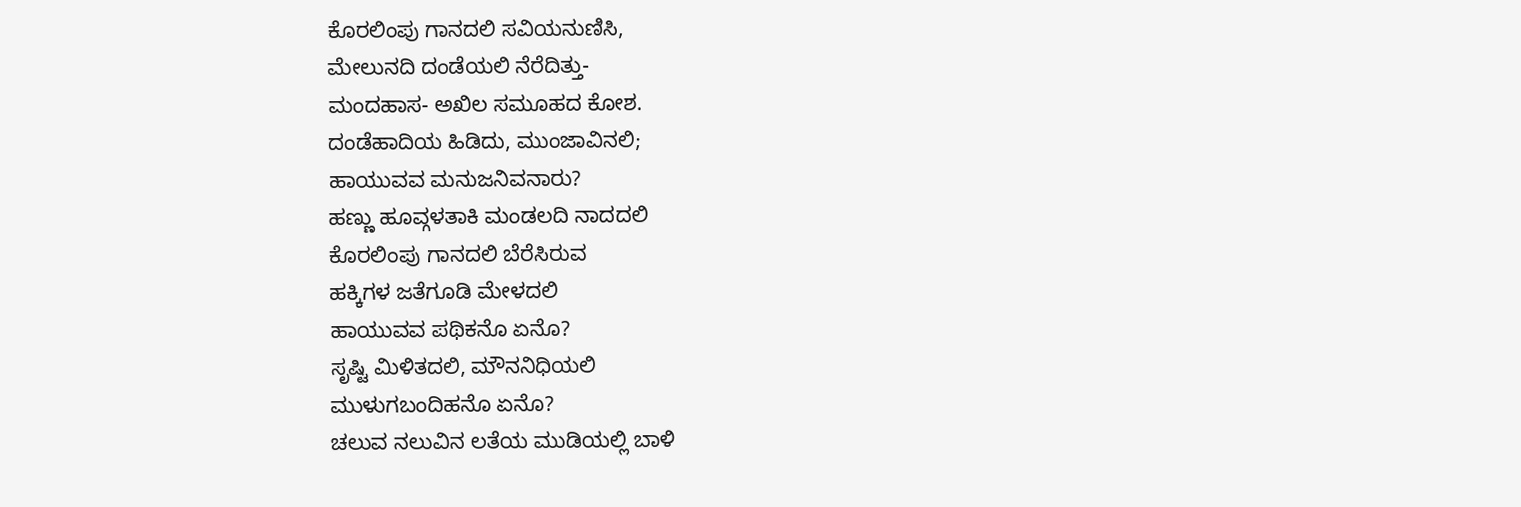ಕೊರಲಿಂಪು ಗಾನದಲಿ ಸವಿಯನುಣಿಸಿ,
ಮೇಲುನದಿ ದಂಡೆಯಲಿ ನೆರೆದಿತ್ತು-
ಮಂದಹಾಸ- ಅಖಿಲ ಸಮೂಹದ ಕೋಶ.
ದಂಡೆಹಾದಿಯ ಹಿಡಿದು, ಮುಂಜಾವಿನಲಿ;
ಹಾಯುವವ ಮನುಜನಿವನಾರು?
ಹಣ್ಣು ಹೂವ್ಗಳತಾಕಿ ಮಂಡಲದಿ ನಾದದಲಿ
ಕೊರಲಿಂಪು ಗಾನದಲಿ ಬೆರೆಸಿರುವ
ಹಕ್ಕಿಗಳ ಜತೆಗೂಡಿ ಮೇಳದಲಿ
ಹಾಯುವವ ಪಥಿಕನೊ ಏನೊ?
ಸೃಷ್ಟಿ ಮಿಳಿತದಲಿ, ಮೌನನಿಧಿಯಲಿ
ಮುಳುಗಬಂದಿಹನೊ ಏನೊ?
ಚಲುವ ನಲುವಿನ ಲತೆಯ ಮುಡಿಯಲ್ಲಿ ಬಾಳಿ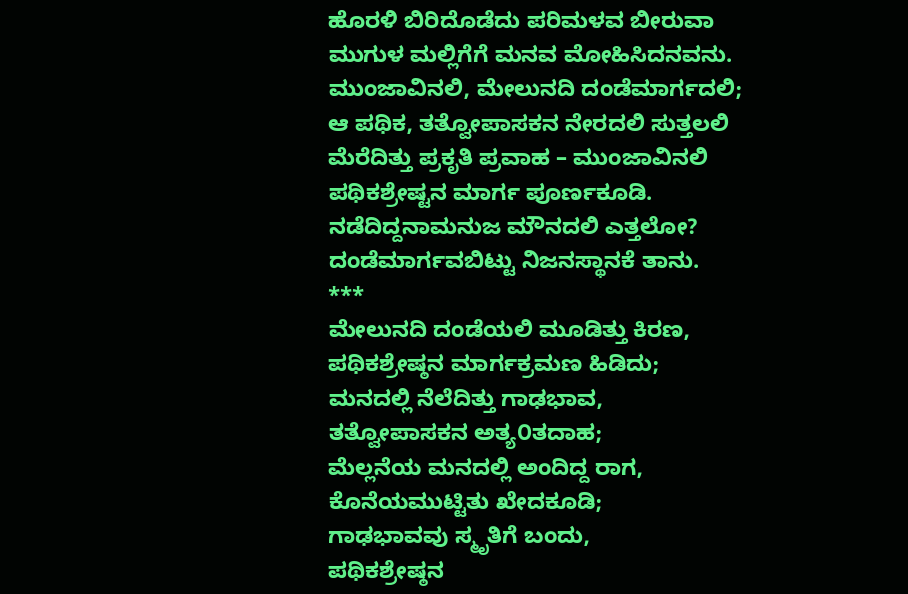ಹೊರಳಿ ಬಿರಿದೊಡೆದು ಪರಿಮಳವ ಬೀರುವಾ
ಮುಗುಳ ಮಲ್ಲಿಗೆಗೆ ಮನವ ಮೋಹಿಸಿದನವನು.
ಮುಂಜಾವಿನಲಿ, ಮೇಲುನದಿ ದಂಡೆಮಾರ್ಗದಲಿ;
ಆ ಪಥಿಕ, ತತ್ವೋಪಾಸಕನ ನೇರದಲಿ ಸುತ್ತಲಲಿ
ಮೆರೆದಿತ್ತು ಪ್ರಕೃತಿ ಪ್ರವಾಹ – ಮುಂಜಾವಿನಲಿ
ಪಥಿಕಶ್ರೇಷ್ಟನ ಮಾರ್ಗ ಪೂರ್ಣಕೂಡಿ.
ನಡೆದಿದ್ದನಾಮನುಜ ಮೌನದಲಿ ಎತ್ತಲೋ?
ದಂಡೆಮಾರ್ಗವಬಿಟ್ಟು ನಿಜನಸ್ಥಾನಕೆ ತಾನು.
***
ಮೇಲುನದಿ ದಂಡೆಯಲಿ ಮೂಡಿತ್ತು ಕಿರಣ,
ಪಥಿಕಶ್ರೇಷ್ಠನ ಮಾರ್ಗಕ್ರಮಣ ಹಿಡಿದು;
ಮನದಲ್ಲಿ ನೆಲೆದಿತ್ತು ಗಾಢಭಾವ,
ತತ್ವೋಪಾಸಕನ ಅತ್ಯ೦ತದಾಹ;
ಮೆಲ್ಲನೆಯ ಮನದಲ್ಲಿ ಅಂದಿದ್ದ ರಾಗ,
ಕೊನೆಯಮುಟ್ಟಿತು ಖೇದಕೂಡಿ;
ಗಾಢಭಾವವು ಸ್ಮೃತಿಗೆ ಬಂದು,
ಪಥಿಕಶ್ರೇಷ್ಠನ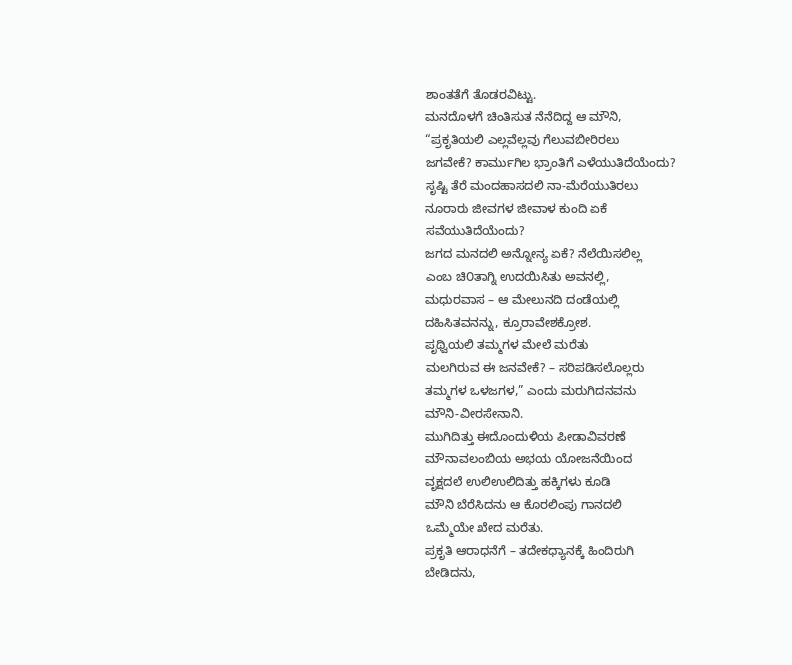ಶಾಂತತೆಗೆ ತೊಡರವಿಟ್ಟು.
ಮನದೊಳಗೆ ಚಿಂತಿಸುತ ನೆನೆದಿದ್ದ ಆ ಮೌನಿ,
“ಪ್ರಕೃತಿಯಲಿ ಎಲ್ಲವೆಲ್ಲವು ಗೆಲುವಬೀರಿರಲು
ಜಗವೇಕೆ? ಕಾರ್ಮುಗಿಲ ಭ್ರಾಂತಿಗೆ ಎಳೆಯುತಿದೆಯೆಂದು?
ಸೃಷ್ಟಿ ತೆರೆ ಮಂದಹಾಸದಲಿ ನಾ-ಮೆರೆಯುತಿರಲು
ನೂರಾರು ಜೀವಗಳ ಜೀವಾಳ ಕುಂದಿ ಏಕೆ
ಸವೆಯುತಿದೆಯೆಂದು?
ಜಗದ ಮನದಲಿ ಅನ್ನೋನ್ಯ ಏಕೆ? ನೆಲೆಯಿಸಲಿಲ್ಲ
ಎಂಬ ಚಿ೦ತಾಗ್ನಿ ಉದಯಿಸಿತು ಅವನಲ್ಲಿ,
ಮಧುರವಾಸ – ಆ ಮೇಲುನದಿ ದಂಡೆಯಲ್ಲಿ
ದಹಿಸಿತವನನ್ನು, ಕ್ರೂರಾವೇಶಕ್ರೋಶ.
ಪೃಥ್ವಿಯಲಿ ತಮ್ಮಗಳ ಮೇಲೆ ಮರೆತು
ಮಲಗಿರುವ ಈ ಜನವೇಕೆ? – ಸರಿಪಡಿಸಲೊಲ್ಲರು
ತಮ್ಮಗಳ ಒಳಜಗಳ,” ಎಂದು ಮರುಗಿದನವನು
ಮೌನಿ-ವೀರಸೇನಾನಿ.
ಮುಗಿದಿತ್ತು ಈದೊಂದುಳಿಯ ಪೀಡಾವಿವರಣೆ
ಮೌನಾವಲಂಬಿಯ ಅಭಯ ಯೋಜನೆಯಿಂದ
ವೃಕ್ಷದಲೆ ಉಲಿಉಲಿದಿತ್ತು ಹಕ್ಕಿಗಳು ಕೂಡಿ
ಮೌನಿ ಬೆರೆಸಿದನು ಆ ಕೊರಲಿಂಪು ಗಾನದಲಿ
ಒಮ್ಮೆಯೇ ಖೇದ ಮರೆತು.
ಪ್ರಕೃತಿ ಆರಾಧನೆಗೆ – ತದೇಕಧ್ಯಾನಕ್ಕೆ ಹಿಂದಿರುಗಿ
ಬೇಡಿದನು,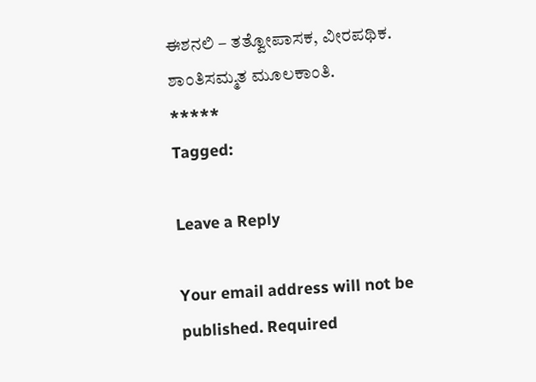ಈಶನಲಿ – ತತ್ವೋಪಾಸಕ, ವೀರಪಥಿಕ.
ಶಾಂತಿಸಮ್ಮತ ಮೂಲಕಾಂತಿ.
*****
Tagged:

Leave a Reply

Your email address will not be published. Required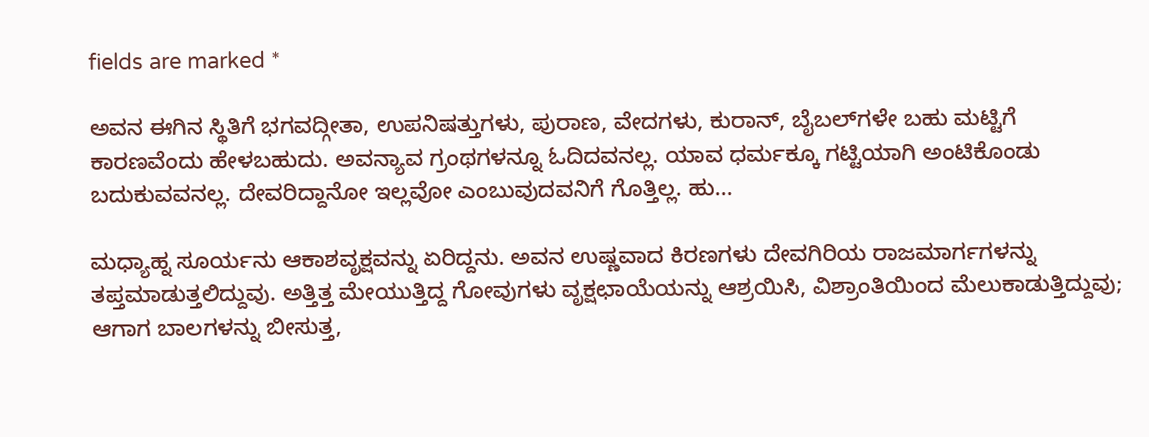fields are marked *

ಅವನ ಈಗಿನ ಸ್ಥಿತಿಗೆ ಭಗವದ್ಗೀತಾ, ಉಪನಿಷತ್ತುಗಳು, ಪುರಾಣ, ವೇದಗಳು, ಕುರಾನ್, ಬೈಬಲ್‌ಗಳೇ ಬಹು ಮಟ್ಟಿಗೆ ಕಾರಣವೆಂದು ಹೇಳಬಹುದು. ಅವನ್ಯಾವ ಗ್ರಂಥಗಳನ್ನೂ ಓದಿದವನಲ್ಲ. ಯಾವ ಧರ್ಮಕ್ಕೂ ಗಟ್ಟಿಯಾಗಿ ಅಂಟಿಕೊಂಡು ಬದುಕುವವನಲ್ಲ. ದೇವರಿದ್ದಾನೋ ಇಲ್ಲವೋ ಎಂಬುವುದವನಿಗೆ ಗೊತ್ತಿಲ್ಲ. ಹು...

ಮಧ್ಯಾಹ್ನ ಸೂರ್ಯನು ಆಕಾಶವೃಕ್ಷವನ್ನು ಏರಿದ್ದನು. ಅವನ ಉಷ್ಣವಾದ ಕಿರಣಗಳು ದೇವಗಿರಿಯ ರಾಜಮಾರ್ಗಗಳನ್ನು ತಪ್ತಮಾಡುತ್ತಲಿದ್ದುವು. ಅತ್ತಿತ್ತ ಮೇಯುತ್ತಿದ್ದ ಗೋವುಗಳು ವೃಕ್ಷಛಾಯೆಯನ್ನು ಆಶ್ರಯಿಸಿ, ವಿಶ್ರಾಂತಿಯಿಂದ ಮೆಲುಕಾಡುತ್ತಿದ್ದುವು; ಆಗಾಗ ಬಾಲಗಳನ್ನು ಬೀಸುತ್ತ,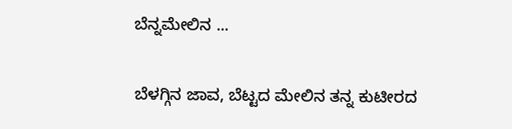ಬೆನ್ನಮೇಲಿನ ...

ಬೆಳಗ್ಗಿನ ಜಾವ, ಬೆಟ್ಟದ ಮೇಲಿನ ತನ್ನ ಕುಟೀರದ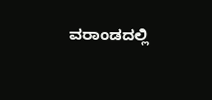ವರಾಂಡದಲ್ಲಿ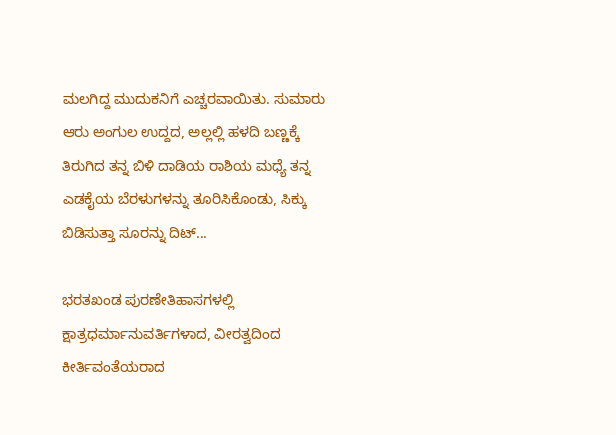ಮಲಗಿದ್ದ ಮುದುಕನಿಗೆ ಎಚ್ಚರವಾಯಿತು. ಸುಮಾರು ಆರು ಅಂಗುಲ ಉದ್ದದ, ಅಲ್ಲಲ್ಲಿ ಹಳದಿ ಬಣ್ಣಕ್ಕೆ ತಿರುಗಿದ ತನ್ನ ಬಿಳಿ ದಾಡಿಯ ರಾಶಿಯ ಮಧ್ಯೆ ತನ್ನ ಎಡಕೈಯ ಬೆರಳುಗಳನ್ನು ತೂರಿಸಿಕೊಂಡು, ಸಿಕ್ಕು ಬಿಡಿಸುತ್ತಾ ಸೂರನ್ನು ದಿಟ್...

ಭರತಖಂಡ ಪುರಣೇತಿಹಾಸಗಳಲ್ಲಿ ಕ್ಷಾತ್ರಧರ್ಮಾನುವರ್ತಿಗಳಾದ, ವೀರತ್ವದಿಂದ ಕೀರ್ತಿವಂತೆಯರಾದ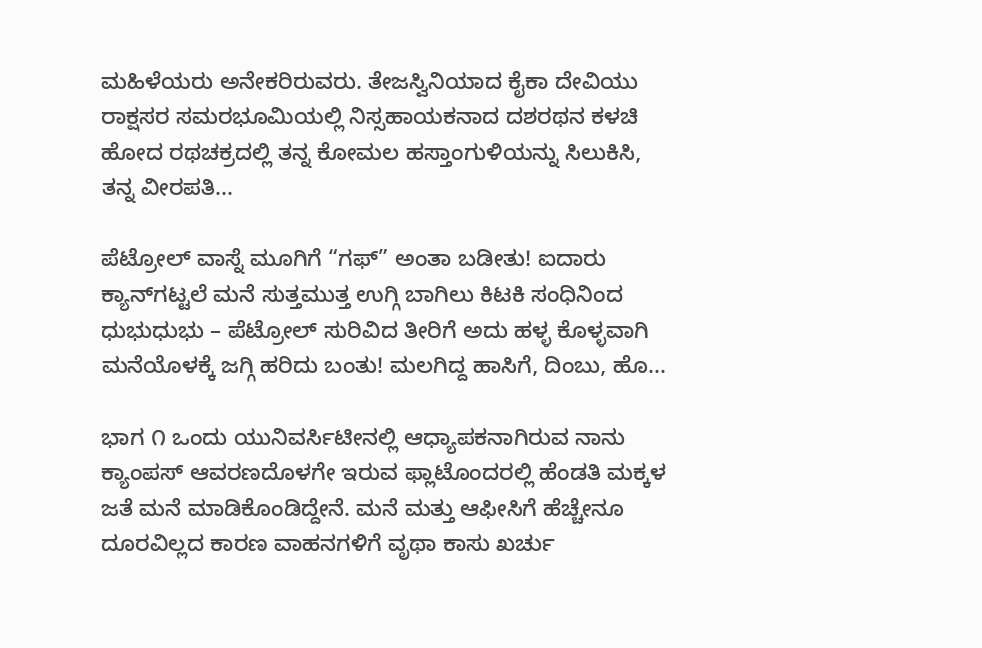ಮಹಿಳೆಯರು ಅನೇಕರಿರುವರು. ತೇಜಸ್ವಿನಿಯಾದ ಕೈಕಾ ದೇವಿಯು ರಾಕ್ಷಸರ ಸಮರಭೂಮಿಯಲ್ಲಿ ನಿಸ್ಸಹಾಯಕನಾದ ದಶರಥನ ಕಳಚಿ ಹೋದ ರಥಚಕ್ರದಲ್ಲಿ ತನ್ನ ಕೋಮಲ ಹಸ್ತಾಂಗುಳಿಯನ್ನು ಸಿಲುಕಿಸಿ, ತನ್ನ ವೀರಪತಿ...

ಪೆಟ್ರೋಲ್ ವಾಸ್ನೆ ಮೂಗಿಗೆ “ಗಫ್” ಅಂತಾ ಬಡೀತು! ಐದಾರು ಕ್ಯಾನ್‌ಗಟ್ಟಲೆ ಮನೆ ಸುತ್ತಮುತ್ತ ಉಗ್ಗಿ ಬಾಗಿಲು ಕಿಟಕಿ ಸಂಧಿನಿಂದ ಧುಭುಧುಭು – ಪೆಟ್ರೋಲ್ ಸುರಿವಿದ ತೀರಿಗೆ ಅದು ಹಳ್ಳ ಕೊಳ್ಳವಾಗಿ ಮನೆಯೊಳಕ್ಕೆ ಜಗ್ಗಿ ಹರಿದು ಬಂತು! ಮಲಗಿದ್ದ ಹಾಸಿಗೆ, ದಿಂಬು, ಹೊ...

ಭಾಗ ೧ ಒಂದು ಯುನಿವರ್ಸಿಟೀನಲ್ಲಿ ಆಧ್ಯಾಪಕನಾಗಿರುವ ನಾನು ಕ್ಯಾಂಪಸ್ ಆವರಣದೊಳಗೇ ಇರುವ ಫ್ಲಾಟೊಂದರಲ್ಲಿ ಹೆಂಡತಿ ಮಕ್ಕಳ ಜತೆ ಮನೆ ಮಾಡಿಕೊಂಡಿದ್ದೇನೆ. ಮನೆ ಮತ್ತು ಆಫೀಸಿಗೆ ಹೆಚ್ಚೇನೂ ದೂರವಿಲ್ಲದ ಕಾರಣ ವಾಹನಗಳಿಗೆ ವೃಥಾ ಕಾಸು ಖರ್ಚು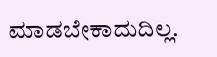ಮಾಡಬೇಕಾದುದಿಲ್ಲ.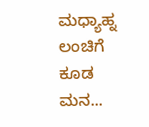ಮಧ್ಯಾಹ್ನ ಲಂಚಿಗೆ ಕೂಡ ಮನ...